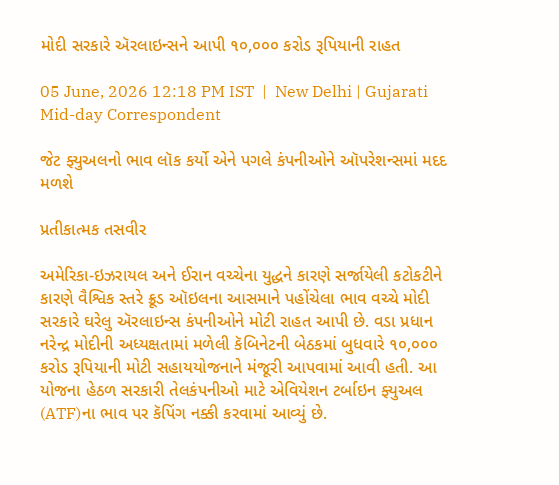મોદી સરકારે ઍરલાઇન્સને આપી ૧૦,૦૦૦ કરોડ રૂપિયાની રાહત

05 June, 2026 12:18 PM IST  |  New Delhi | Gujarati Mid-day Correspondent

જેટ ફ્યુઅલનો ભાવ લૉક કર્યો એને પગલે કંપનીઓને ઑપરેશન્સમાં મદદ મળશે

પ્રતીકાત્મક તસવીર

અમેરિકા-ઇઝરાયલ અને ઈરાન વચ્ચેના યુદ્ધને કારણે સર્જાયેલી કટોકટીને કારણે વૈશ્વિક સ્તરે ક્રૂડ ઑઇલના આસમાને પહોંચેલા ભાવ વચ્ચે મોદી સરકારે ઘરેલુ ઍરલાઇન્સ કંપનીઓને મોટી રાહત આપી છે. વડા પ્રધાન નરેન્દ્ર મોદીની અધ્યક્ષતામાં મળેલી કૅબિનેટની બેઠકમાં બુધવારે ૧૦,૦૦૦ કરોડ રૂપિયાની મોટી સહાયયોજનાને મંજૂરી આપવામાં આવી હતી. આ યોજના હેઠળ સરકારી તેલકંપનીઓ માટે એવિયેશન ટર્બાઇન ફ્યુઅલ (ATF)ના ભાવ પર કૅપિંગ નક્કી કરવામાં આવ્યું છે.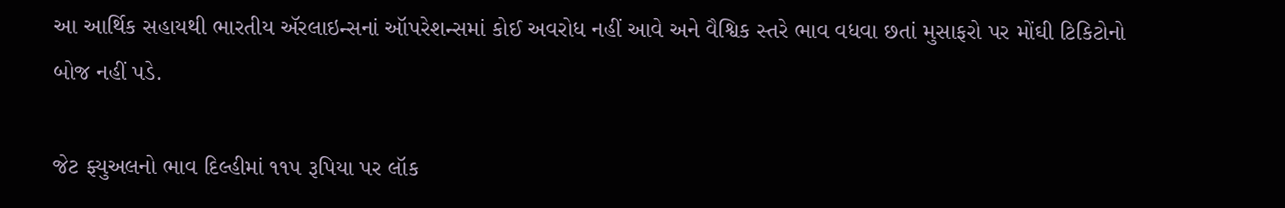આ આર્થિક સહાયથી ભારતીય ઍરલાઇન્સનાં ઑપરેશન્સમાં કોઈ અવરોધ નહીં આવે અને વૈશ્વિક સ્તરે ભાવ વધવા છતાં મુસાફરો પર મોંઘી ટિકિટોનો બોજ નહીં પડે.

જેટ ફ્યુઅલનો ભાવ દિલ્હીમાં ૧૧૫ રૂપિયા પર લૉક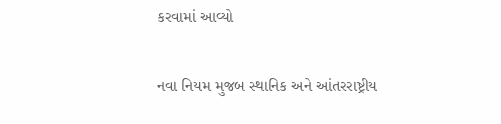કરવામાં આવ્યો

નવા નિયમ મુજબ સ્થાનિક અને આંતરરાષ્ટ્રીય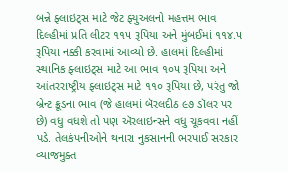બન્ને ફ્લાઇટ્સ માટે જેટ ફ્યુઅલનો મહત્તમ ભાવ દિલ્હીમાં પ્રતિ લીટર ૧૧૫ રૂપિયા અને મુંબઈમાં ૧૧૪.૫ રૂપિયા નક્કી કરવામાં આવ્યો છે. હાલમાં દિલ્હીમાં સ્થાનિક ફ્લાઇટ્સ માટે આ ભાવ ૧૦૫ રૂપિયા અને આંતરરાષ્ટ્રીય ફ્લાઇટ્સ માટે ૧૧૦ રૂપિયા છે, પરંતુ જો બ્રેન્ટ ક્રૂડના ભાવ (જે હાલમાં બૅરલદીઠ ૯૭ ડૉલર પર છે) વધુ વધશે તો પણ ઍરલાઇન્સને વધુ ચૂકવવા નહીં પડે. તેલકંપનીઓને થનારા નુકસાનની ભરપાઈ સરકાર વ્યાજમુક્ત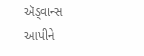ઍડ્વાન્સ આપીને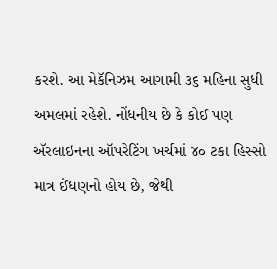કરશે. આ મેકૅનિઝમ આગામી ૩૬ મહિના સુધી અમલમાં રહેશે. નોંધનીય છે કે કોઈ પણ ઍરલાઇનના ઑપરેટિંગ ખર્ચમાં ૪૦ ટકા હિસ્સો માત્ર ઈંધણનો હોય છે, જેથી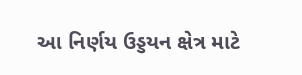આ નિર્ણય ઉડ્ડયન ક્ષેત્ર માટે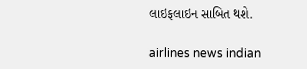લાઇફલાઇન સાબિત થશે.

airlines news indian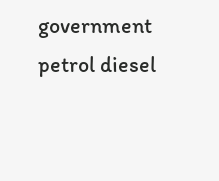government petrol diesel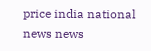price india national news news